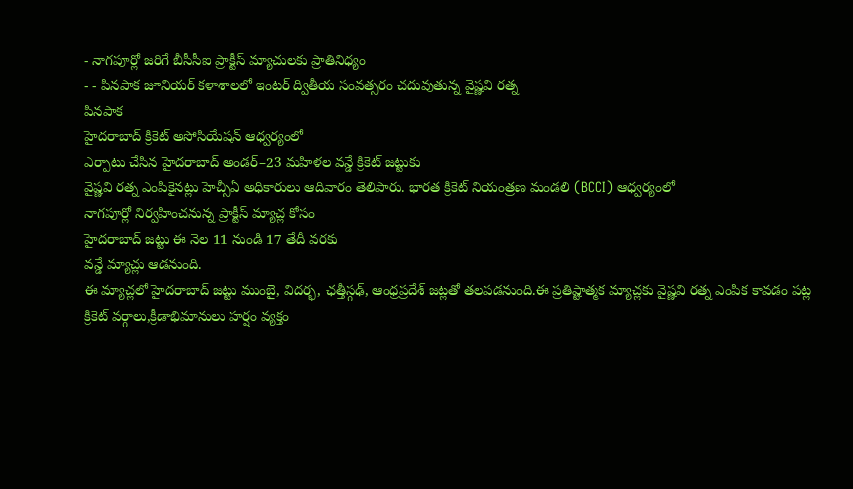- నాగపూర్లో జరిగే బీసీసీఐ ప్రాక్టీస్ మ్యాచులకు ప్రాతినిధ్యం
- - పినపాక జూనియర్ కళాశాలలో ఇంటర్ ద్వితీయ సంవత్సరం చదువుతున్న వైష్ణవి రత్న
పినపాక
హైదరాబాద్ క్రికెట్ అసోసియేషన్ ఆధ్వర్యంలో
ఎర్పాటు చేసిన హైదరాబాద్ అండర్–23 మహిళల వన్డే క్రికెట్ జట్టుకు
వైష్ణవి రత్న ఎంపికైనట్లు హెచ్సీఏ అధికారులు ఆదివారం తెలిపారు. భారత క్రికెట్ నియంత్రణ మండలి (BCCI) ఆధ్వర్యంలో
నాగపూర్లో నిర్వహించనున్న ప్రాక్టీస్ మ్యాచ్ల కోసం
హైదరాబాద్ జట్టు ఈ నెల 11 నుండి 17 తేదీ వరకు
వన్డే మ్యాచ్లు ఆడనుంది.
ఈ మ్యాచ్లలో హైదరాబాద్ జట్టు ముంబై, విదర్భ, ఛత్తీస్గఢ్, ఆంధ్రప్రదేశ్ జట్లతో తలపడనుంది.ఈ ప్రతిష్టాత్మక మ్యాచ్లకు వైష్ణవి రత్న ఎంపిక కావడం పట్ల
క్రికెట్ వర్గాలు,క్రీడాభిమానులు హర్షం వ్యక్తం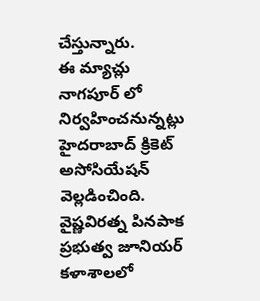చేస్తున్నారు.
ఈ మ్యాచ్లు నాగపూర్ లో నిర్వహించనున్నట్లు
హైదరాబాద్ క్రికెట్ అసోసియేషన్ వెల్లడించింది. వైష్ణవిరత్న పినపాక ప్రభుత్వ జూనియర్ కళాశాలలో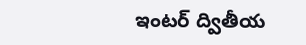ఇంటర్ ద్వితీయ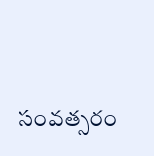సంవత్సరం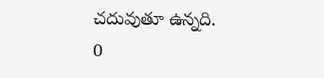చదువుతూ ఉన్నది.
0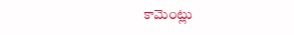కామెంట్లు